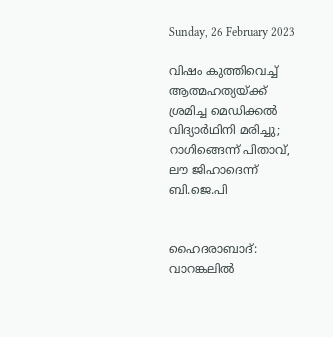Sunday, 26 February 2023

വിഷം കുത്തിവെച്ച് ആത്മഹത്യയ്ക്ക് ശ്രമിച്ച മെഡിക്കൽ വിദ്യാർഥിനി മരിച്ചു; റാഗിങ്ങെന്ന് പിതാവ്, ലൗ ജിഹാദെന്ന് ബി.ജെ.പി


ഹൈദരാബാദ്: വാറങ്കലിൽ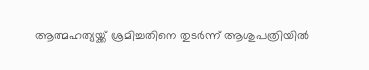ആത്മഹത്യയ്ക്ക് ശ്രമിച്ചതിനെ തുടർന്ന് ആശുപത്രിയിൽ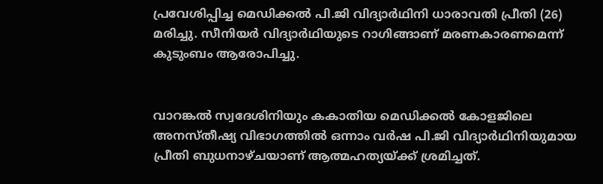പ്രവേശിപ്പിച്ച മെഡിക്കൽ പി.ജി വിദ്യാർഥിനി ധാരാവതി പ്രീതി (26) മരിച്ചു. സീനിയർ വിദ്യാർഥിയുടെ റാഗിങ്ങാണ് മരണകാരണമെന്ന് കുടുംബം ആരോപിച്ചു.


വാറങ്കൽ സ്വദേശിനിയും കകാതിയ മെഡിക്കൽ കോളജിലെ അനസ്തീഷ്യ വിഭാഗത്തിൽ ഒന്നാം വർഷ പി.ജി വിദ്യാർഥിനിയുമായ പ്രീതി ബുധനാഴ്ചയാണ് ആത്മഹത്യയ്ക്ക് ശ്രമിച്ചത്.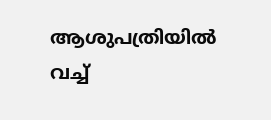ആശുപത്രിയിൽ വച്ച്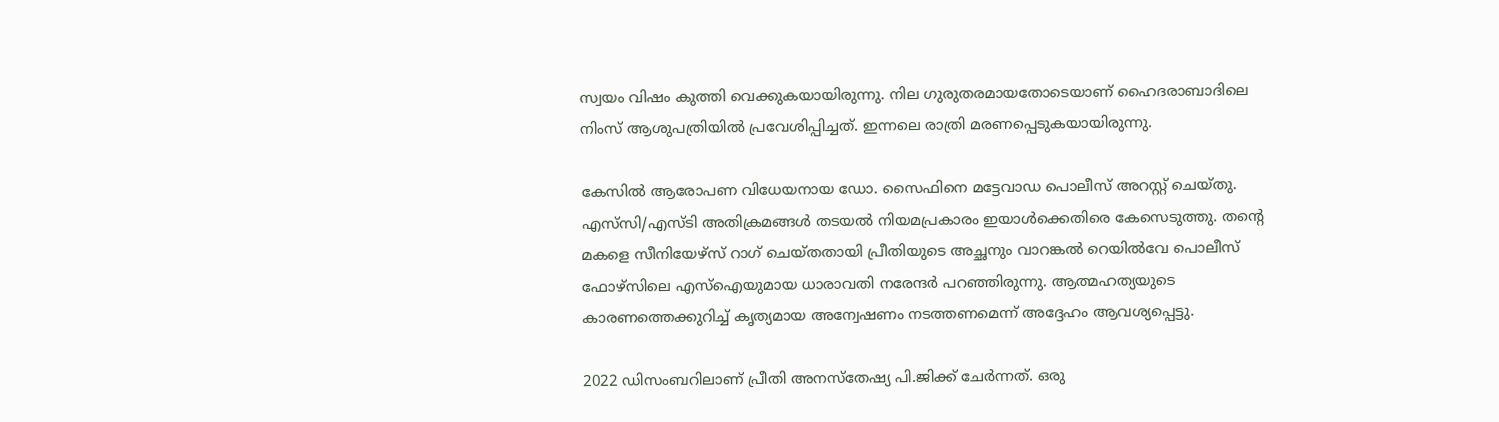സ്വയം വിഷം കുത്തി വെക്കുകയായിരുന്നു. നില ഗുരുതരമായതോടെയാണ് ഹൈദരാബാദിലെ നിംസ് ആശുപത്രിയിൽ പ്രവേശിപ്പിച്ചത്. ഇന്നലെ രാത്രി മരണപ്പെടുകയായിരുന്നു.

കേസിൽ ആരോപണ വിധേയനായ ഡോ. സൈഫിനെ മട്ടേവാഡ പൊലീസ് അറസ്റ്റ് ചെയ്തു. എസ്‌സി/എസ്ടി അതിക്രമങ്ങൾ തടയൽ നിയമപ്രകാരം ഇയാൾക്കെതിരെ കേസെടുത്തു. തന്റെ മകളെ സീനിയേഴ്സ് റാഗ് ചെയ്തതായി പ്രീതിയുടെ അച്ഛനും വാറങ്കൽ റെയിൽവേ പൊലീസ് ഫോഴ്‌സിലെ എസ്‌ഐയുമായ ധാരാവതി നരേന്ദർ പറഞ്ഞിരുന്നു. ആത്മഹത്യയുടെ കാരണത്തെക്കുറിച്ച് കൃത്യമായ അന്വേഷണം നടത്തണമെന്ന് അദ്ദേഹം ആവശ്യപ്പെട്ടു.

2022 ഡിസംബറിലാണ് പ്രീതി അനസ്‌തേഷ്യ പി.ജിക്ക് ചേർന്നത്. ഒരു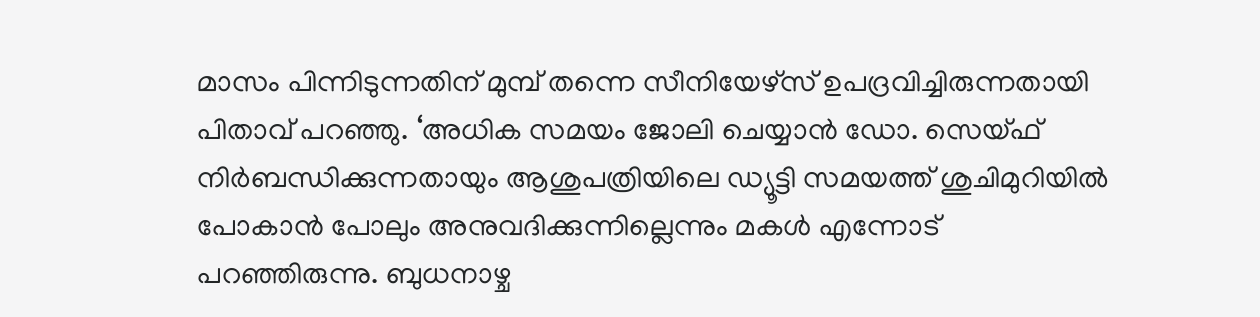മാസം പിന്നിടുന്നതിന് മുമ്പ് തന്നെ സീനിയേഴ്സ് ഉപദ്രവിച്ചിരുന്നതായി പിതാവ് പറഞ്ഞു. ‘അധിക സമയം ജോലി ചെയ്യാൻ ഡോ. സെയ്ഫ് നിർബന്ധിക്കുന്നതായും ആശുപത്രിയിലെ ഡ്യൂട്ടി സമയത്ത് ശുചിമുറിയിൽ പോകാൻ പോലും അനുവദിക്കുന്നില്ലെന്നും മകൾ എന്നോട് പറഞ്ഞിരുന്നു. ബുധനാഴ്ച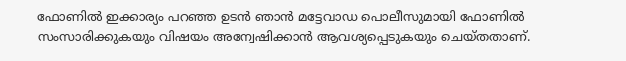ഫോണിൽ ഇക്കാര്യം പറഞ്ഞ ഉടൻ ഞാൻ മട്ടേവാഡ പൊലീസുമായി ഫോണിൽ സംസാരിക്കുകയും വിഷയം അന്വേഷിക്കാൻ ആവശ്യപ്പെടുകയും ചെയ്തതാണ്.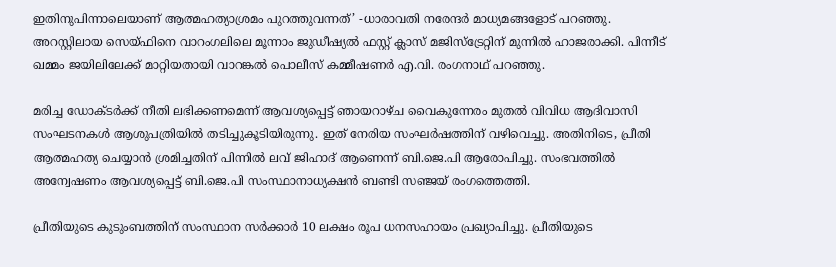ഇതിനുപിന്നാലെയാണ് ആത്മഹത്യാശ്രമം പുറത്തുവന്നത്’ -ധാരാവതി നരേന്ദർ മാധ്യമങ്ങളോട് പറഞ്ഞു.
അറസ്റ്റിലായ സെയ്ഫിനെ വാറംഗലിലെ മൂന്നാം ജുഡീഷ്യൽ ഫസ്റ്റ് ക്ലാസ് മജിസ്‌ട്രേറ്റിന് മുന്നിൽ ഹാജരാക്കി. പിന്നീട് ഖമ്മം ജയിലിലേക്ക് മാറ്റിയതായി വാറങ്കൽ പൊലീസ് കമ്മീഷണർ എ.വി. രംഗനാഥ് പറഞ്ഞു.

മരിച്ച ഡോക്ടർക്ക് നീതി ലഭിക്കണമെന്ന് ആവശ്യപ്പെട്ട് ഞായറാഴ്ച വൈകുന്നേരം മുതൽ വിവിധ ആദിവാസി സംഘടനകൾ ആശുപത്രിയിൽ തടിച്ചുകൂടിയിരുന്നു. ഇത് നേരിയ സംഘർഷത്തിന് വഴിവെച്ചു. അതിനിടെ, പ്രീതി ആത്മഹത്യ ചെയ്യാൻ ശ്രമിച്ചതിന് പിന്നിൽ ലവ് ജിഹാദ് ആണെന്ന് ബി.ജെ.പി ആരോപിച്ചു. സംഭവത്തിൽ അന്വേഷണം ആവശ്യപ്പെട്ട് ബി.ജെ.പി സംസ്ഥാനാധ്യക്ഷൻ ബണ്ടി സഞ്ജയ്‌ രംഗത്തെത്തി.

പ്രീതിയുടെ കുടുംബത്തിന് സംസ്ഥാന സർക്കാർ 10 ലക്ഷം രൂപ ധനസഹായം പ്രഖ്യാപിച്ചു. പ്രീതിയുടെ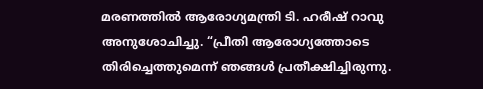മരണത്തിൽ ആരോഗ്യമന്ത്രി ടി. ഹരീഷ് റാവു അനുശോചിച്ചു. “പ്രീതി ആരോഗ്യത്തോടെ തിരിച്ചെത്തുമെന്ന് ഞങ്ങൾ പ്രതീക്ഷിച്ചിരുന്നു.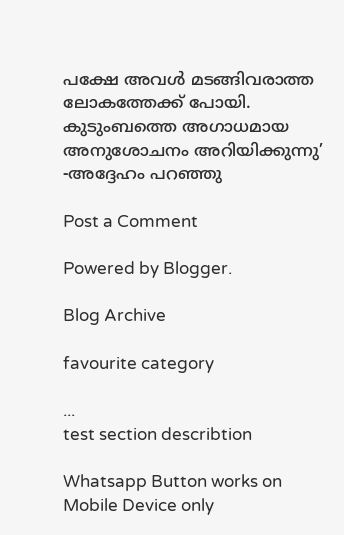പക്ഷേ അവൾ മടങ്ങിവരാത്ത ലോകത്തേക്ക് പോയി. കുടുംബത്തെ അഗാധമായ അനുശോചനം അറിയിക്കുന്നു’ -അദ്ദേഹം പറഞ്ഞു

Post a Comment

Powered by Blogger.

Blog Archive

favourite category

...
test section describtion

Whatsapp Button works on Mobile Device only